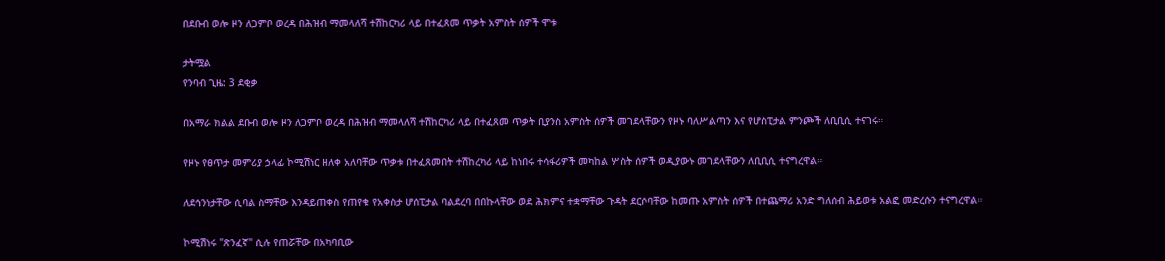በደቡብ ወሎ ዞን ለጋምቦ ወረዳ በሕዝብ ማመላለሻ ተሽከርካሪ ላይ በተፈጸመ ጥቃት አምስት ሰዎች ሞቱ

ታትሟል
የንባብ ጊዜ: 3 ደቂቃ

በአማራ ክልል ደቡብ ወሎ ዞን ለጋምቦ ወረዳ በሕዝብ ማመላለሻ ተሽከርካሪ ላይ በተፈጸመ ጥቃት ቢያንስ አምስት ሰዎች መገደላቸውን የዞኑ ባለሥልጣን እና የሆስፒታል ምንጮች ለቢቢሲ ተናገሩ።

የዞኑ የፀጥታ መምሪያ ኃላፊ ኮሚሽነር ዘለቀ አለባቸው ጥቃቱ በተፈጸመበት ተሽከረካሪ ላይ ከነበሩ ተሳፋሪዎች መካከል ሦስት ሰዎች ወዲያውኑ መገደላቸውን ለቢቢሲ ተናግረዋል።

ለደኅንነታቸው ሲባል ስማቸው እንዳይጠቀስ የጠየቁ የአቀስታ ሆሰፒታል ባልደረባ በበኩላቸው ወደ ሕክምና ተቋማቸው ጉዳት ደርሶባቸው ከመጡ አምስት ሰዎች በተጨማሪ አንድ ግለሰብ ሕይወቱ አልፎ መድረሱን ተናግረዋል።

ኮሚሽነሩ "ጽንፈኛ" ሲሉ የጠሯቸው በአካባቢው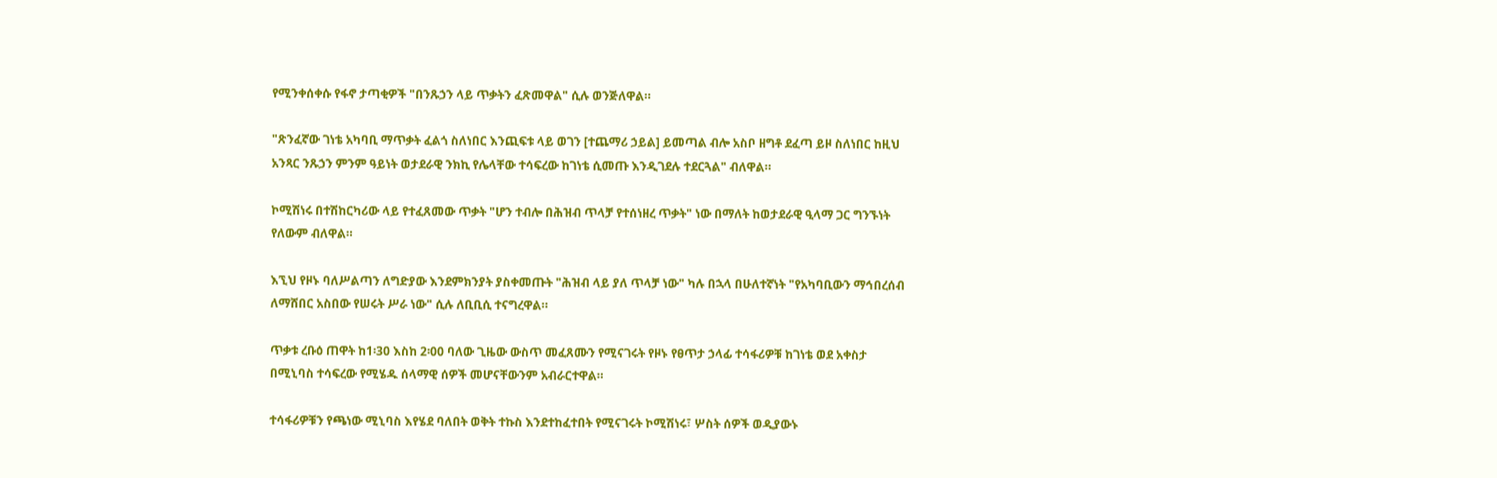የሚንቀሰቀሱ የፋኖ ታጣቂዎች "በንጹኃን ላይ ጥቃትን ፈጽመዋል" ሲሉ ወንጅለዋል።

"ጽንፈኛው ገነቴ አካባቢ ማጥቃት ፈልጎ ስለነበር እንጪፍቱ ላይ ወገን [ተጨማሪ ኃይል] ይመጣል ብሎ አስቦ ዘግቶ ደፈጣ ይዞ ስለነበር ከዚህ አንጻር ንጹኃን ምንም ዓይነት ወታደራዊ ንክኪ የሌላቸው ተሳፍረው ከገነቴ ሲመጡ እንዲገደሉ ተደርጓል" ብለዋል።

ኮሚሽነሩ በተሽከርካሪው ላይ የተፈጸመው ጥቃት "ሆን ተብሎ በሕዝብ ጥላቻ የተሰነዘረ ጥቃት" ነው በማለት ከወታደራዊ ዒላማ ጋር ግንኙነት የለውም ብለዋል።

እኚህ የዞኑ ባለሥልጣን ለግድያው እንደምክንያት ያስቀመጡት "ሕዝብ ላይ ያለ ጥላቻ ነው" ካሉ በኋላ በሁለተኛነት "የአካባቢውን ማኅበረሰብ ለማሸበር አስበው የሠሩት ሥራ ነው" ሲሉ ለቢቢሲ ተናግረዋል።

ጥቃቱ ረቡዕ ጠዋት ከ1፡30 እስከ 2፡00 ባለው ጊዜው ውስጥ መፈጸሙን የሚናገሩት የዞኑ የፀጥታ ኃላፊ ተሳፋሪዎቹ ከገነቴ ወደ አቀስታ በሚኒባስ ተሳፍረው የሚሄዱ ሰላማዊ ሰዎች መሆናቸውንም አብራርተዋል።

ተሳፋሪዎቹን የጫነው ሚኒባስ እየሄደ ባለበት ወቅት ተኩስ እንደተከፈተበት የሚናገሩት ኮሚሽነሩ፣ ሦስት ሰዎች ወዲያውኑ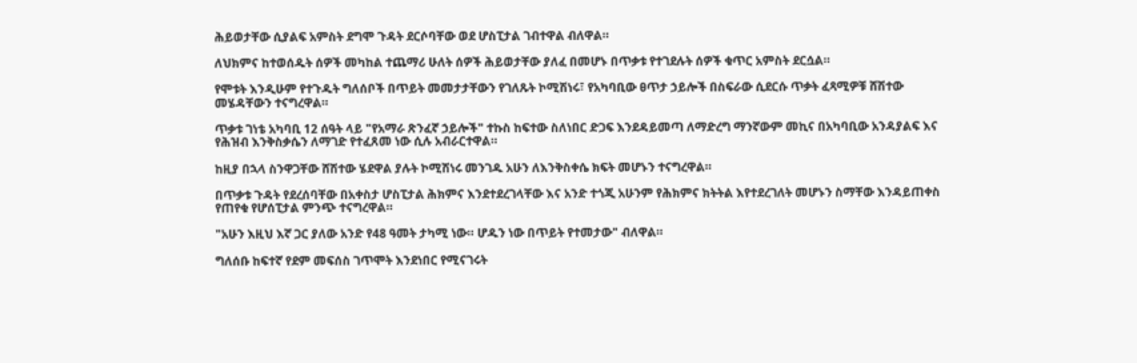ሕይወታቸው ሲያልፍ አምስት ደግሞ ጉዳት ደርሶባቸው ወደ ሆስፒታል ገብተዋል ብለዋል።

ለህክምና ከተወሰዱት ሰዎች መካከል ተጨማሪ ሁለት ሰዎች ሕይወታቸው ያለፈ በመሆኑ በጥቃቱ የተገደሉት ሰዎች ቁጥር አምስት ደርሷል።

የሞቱት እንዲሁም የተጉዱት ግለሰቦች በጥይት መመታታቸውን የገለጹት ኮሚሽነሩ፣ የአካባቢው ፀጥታ ኃይሎች በስፍራው ሲደርሱ ጥቃት ፈጻሚዎቹ ሸሽተው መሄዳቸውን ተናግረዋል።

ጥቃቱ ገነቴ አካባቢ 12 ሰዓት ላይ "የአማራ ጽንፈኛ ኃይሎች" ተኩስ ከፍተው ስለነበር ድጋፍ እንደዳይመጣ ለማድረግ ማንኛውም መኪና በአካባቢው አንዳያልፍ እና የሕዝብ እንቅስቃሴን ለማገድ የተፈጸመ ነው ሲሉ አብራርተዋል።

ከዚያ በኋላ ስንዋጋቸው ሸሽተው ሄደዋል ያሉት ኮሚሽነሩ መንገዱ አሁን ለእንቅስቀሴ ክፍት መሆኑን ተናግረዋል።

በጥቃቱ ጉዳት የደረሰባቸው በአቀስታ ሆስፒታል ሕክምና እንደተደረገላቸው እና አንድ ተጎጂ አሁንም የሕክምና ክትትል እየተደረገለት መሆኑን ስማቸው እንዳይጠቀስ የጠየቁ የሆሰፒታል ምንጭ ተናግረዋል።

"አሁን እዚህ እኛ ጋር ያለው አንድ የ48 ዓመት ታካሚ ነው። ሆዱን ነው በጥይት የተመታው" ብለዋል።

ግለሰቡ ከፍተኛ የደም መፍሰስ ገጥሞት እንደነበር የሚናገሩት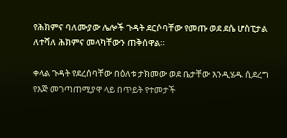የሕክምና ባለሙያው ሌሎች ጉዳት ደርሶባቸው የመጡ ወደ ደሴ ሆስፒታል ለተሻለ ሕክምና መላካቸውን ጠቅሰዋል።

ቀላል ጉዳት የደረሰባቸው በዕለቱ ታክመው ወደ ቤታቸው እንዲሄዱ ሲደረግ የእጅ መገጣጠሚያዋ ላይ በጥይት የተመታች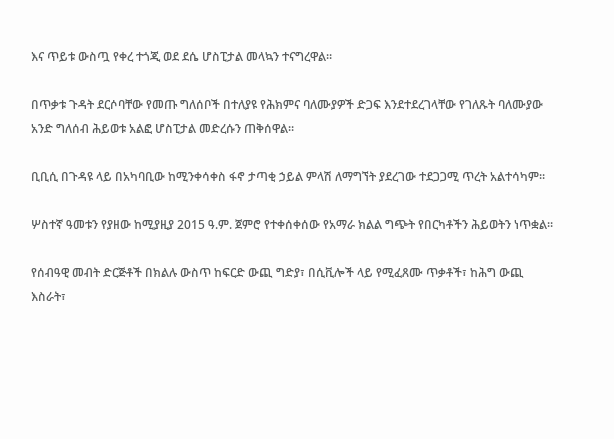እና ጥይቱ ውስጧ የቀረ ተጎጂ ወደ ደሴ ሆስፒታል መላኳን ተናግረዋል።

በጥቃቱ ጉዳት ደርሶባቸው የመጡ ግለሰቦች በተለያዩ የሕክምና ባለሙያዎች ድጋፍ እንደተደረገላቸው የገለጹት ባለሙያው አንድ ግለሰብ ሕይወቱ አልፎ ሆስፒታል መድረሱን ጠቅሰዋል።

ቢቢሲ በጉዳዩ ላይ በአካባቢው ከሚንቀሳቀስ ፋኖ ታጣቂ ኃይል ምላሽ ለማግኘት ያደረገው ተደጋጋሚ ጥረት አልተሳካም።

ሦስተኛ ዓመቱን የያዘው ከሚያዚያ 2015 ዓ.ም. ጀምሮ የተቀሰቀሰው የአማራ ክልል ግጭት የበርካቶችን ሕይወትን ነጥቋል።

የሰብዓዊ መብት ድርጅቶች በክልሉ ውስጥ ከፍርድ ውጪ ግድያ፣ በሲቪሎች ላይ የሚፈጸሙ ጥቃቶች፣ ከሕግ ውጪ እስራት፣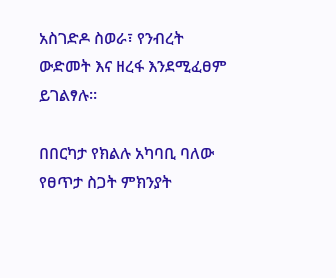አስገድዶ ስወራ፣ የንብረት ውድመት እና ዘረፋ እንደሚፈፀም ይገልፃሉ።

በበርካታ የክልሉ አካባቢ ባለው የፀጥታ ስጋት ምክንያት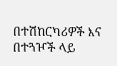በተሽከርካሪዎች እና በተጓዦች ላይ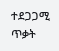ተደጋጋሚ ጥቃት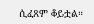ሲፈጸም ቆይቷል።